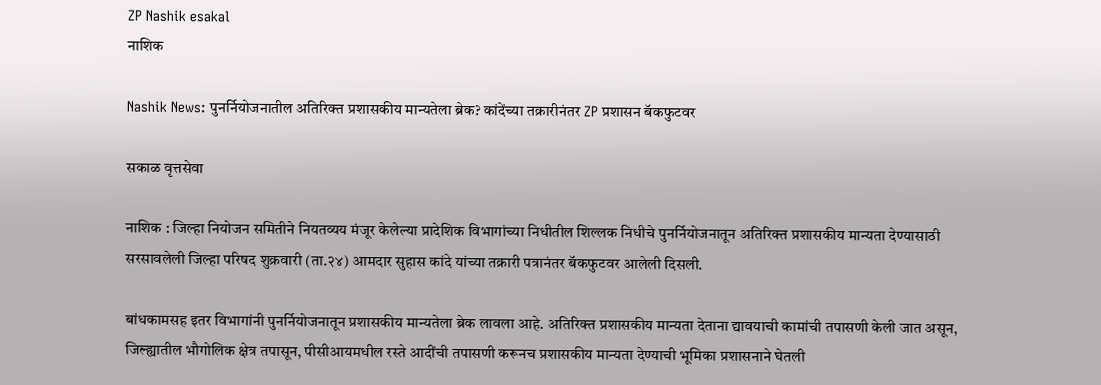ZP Nashik esakal
नाशिक

Nashik News: पुनर्नियोजनातील अतिरिक्त प्रशासकीय मान्यतेला ब्रेक? कांदेंच्या तक्रारीनंतर ZP प्रशासन बॅकफुटवर

सकाळ वृत्तसेवा

नाशिक : जिल्हा नियोजन समितीने नियतव्यय मंजूर केलेल्या प्रादेशिक विभागांच्या निधीतील शिल्लक निधीचे पुनर्नियोजनातून अतिरिक्त प्रशासकीय मान्यता देण्यासाठी सरसावलेली जिल्हा परिषद शुक्रवारी (ता.२४) आमदार सुहास कांदे यांच्या तक्रारी पत्रानंतर बॅकफुटवर आलेली दिसली.

बांधकामसह इतर विभागांनी पुनर्नियोजनातून प्रशासकीय मान्यतेला ब्रेक लावला आहे. अतिरिक्त प्रशासकीय मान्यता देताना द्यावयाची कामांची तपासणी केली जात असून, जिल्ह्यातील भौगोलिक क्षेत्र तपासून, पीसीआयमधील रस्ते आदींची तपासणी करूनच प्रशासकीय मान्यता देण्याची भूमिका प्रशासनाने घेतली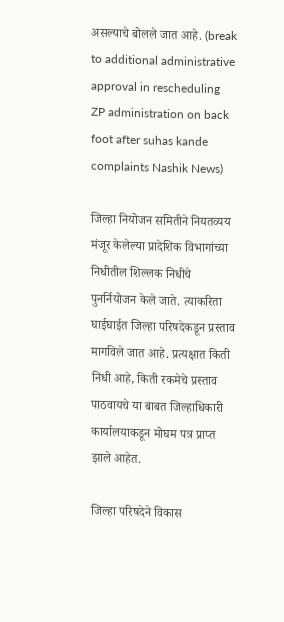असल्याचे बोलले जात आहे. (break to additional administrative approval in rescheduling ZP administration on back foot after suhas kande complaints Nashik News)

जिल्हा नियोजन समितीने नियतव्यय मंजूर केलेल्या प्रादेशिक विभागांच्या निधीतील शिल्लक निधीचे पुनर्नियोजन केले जाते. त्याकरिता घाईघाईत जिल्हा परिषदेकडून प्रस्ताव मागविले जात आहे. प्रत्यक्षात किती निधी आहे, किती रकमेचे प्रस्ताव पाठवायचे या बाबत जिल्हाधिकारी कार्यालयाकडून मोघम पत्र प्राप्त झाले आहेत.

जिल्हा परिषदेने विकास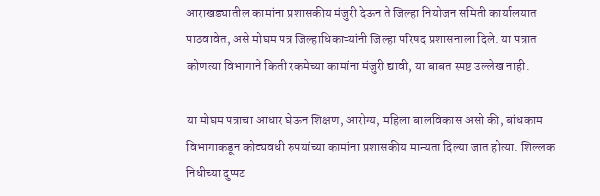आराखड्यातील कामांना प्रशासकीय मंजुरी देऊन ते जिल्हा नियोजन समिती कार्यालयात पाठवावेत, असे मोघम पत्र जिल्हाधिकाऱ्यांनी जिल्हा परिषद प्रशासनाला दिले. या पत्रात कोणत्या विभागाने किती रकमेच्या कामांना मंजुरी द्यावी, या बाबत स्पष्ट उल्लेख नाही.

या मोघम पत्राचा आधार घेऊन शिक्षण, आरोग्य, महिला बालविकास असो की, बांधकाम विभागाकडून कोट्यवधी रुपयांच्या कामांना प्रशासकीय मान्यता दिल्या जात होत्या. शिल्लक निधीच्या दुप्पट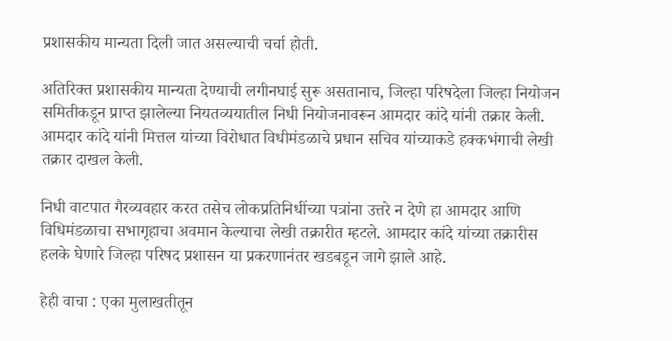प्रशासकीय मान्यता दिली जात असल्याची चर्चा होती.

अतिरिक्त प्रशासकीय मान्यता देण्याची लगीनघाई सुरू असतानाच, जिल्हा परिषदेला जिल्हा नियोजन समितीकडून प्राप्त झालेल्या नियतव्ययातील निधी नियोजनावरून आमदार कांदे यांनी तक्रार केली. आमदार कांदे यांनी मित्तल यांच्या विरोधात विधीमंडळाचे प्रधान सचिव यांच्याकडे हक्कभंगाची लेखी तक्रार दाखल केली.

निधी वाटपात गैरव्यवहार करत तसेच लोकप्रतिनिधींच्या पत्रांना उत्तरे न देणे हा आमदार आणि विधिमंडळाचा सभागृहाचा अवमान केल्याचा लेखी तक्रारीत म्हटले. आमदार कांदे यांच्या तक्रारीस हलके घेणारे जिल्हा परिषद प्रशासन या प्रकरणानंतर खडबडून जागे झाले आहे.

हेही वाचा : एका मुलाखतीतून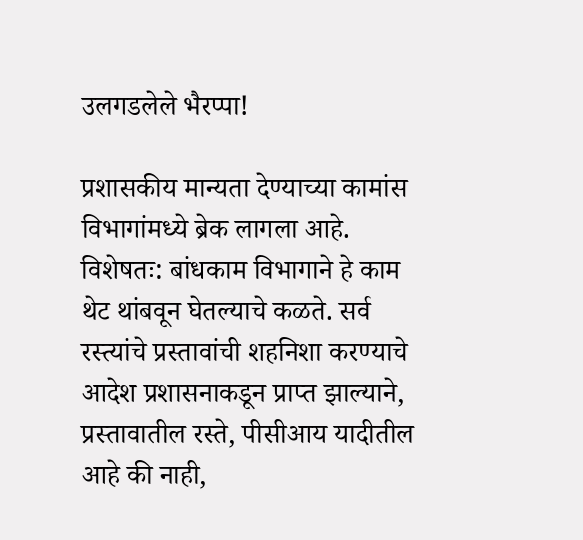उलगडलेले भैरप्पा!

प्रशासकीय मान्यता देण्याच्या कामांस विभागांमध्ये ब्रेक लागला आहे. विशेषतः: बांधकाम विभागाने हे काम थेट थांबवून घेतल्याचे कळते. सर्व रस्त्यांचे प्रस्तावांची शहनिशा करण्याचे आदेश प्रशासनाकडून प्राप्त झाल्याने, प्रस्तावातील रस्ते, पीसीआय यादीतील आहे की नाही,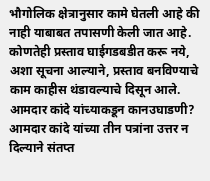भौगोलिक क्षेत्रानुसार कामे घेतली आहे की नाही याबाबत तपासणी केली जात आहे. कोणतेही प्रस्ताव घाईगडबडीत करू नये, अशा सूचना आल्याने, प्रस्ताव बनविण्याचे काम काहीस थंडावल्याचे दिसून आले. आमदार कांदे यांच्याकडून कानउघाडणी? आमदार कांदे यांच्या तीन पत्रांना उत्तर न दिल्याने संतप्त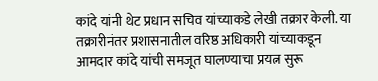कांदे यांनी थेट प्रधान सचिव यांच्याकडे लेखी तक्रार केली. या तक्रारीनंतर प्रशासनातील वरिष्ठ अधिकारी यांच्याकडून आमदार कांदे यांची समजूत घालण्याचा प्रयत्न सुरू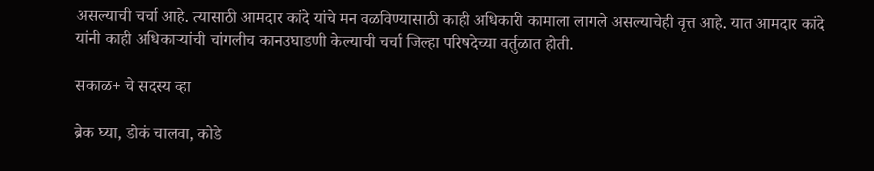असल्याची चर्चा आहे. त्यासाठी आमदार कांदे यांचे मन वळविण्यासाठी काही अधिकारी कामाला लागले असल्याचेही वृत्त आहे. यात आमदार कांदे यांनी काही अधिकाऱ्यांची चांगलीच कानउघाडणी केल्याची चर्चा जिल्हा परिषदेच्या वर्तुळात होती.

सकाळ+ चे सदस्य व्हा

ब्रेक घ्या, डोकं चालवा, कोडे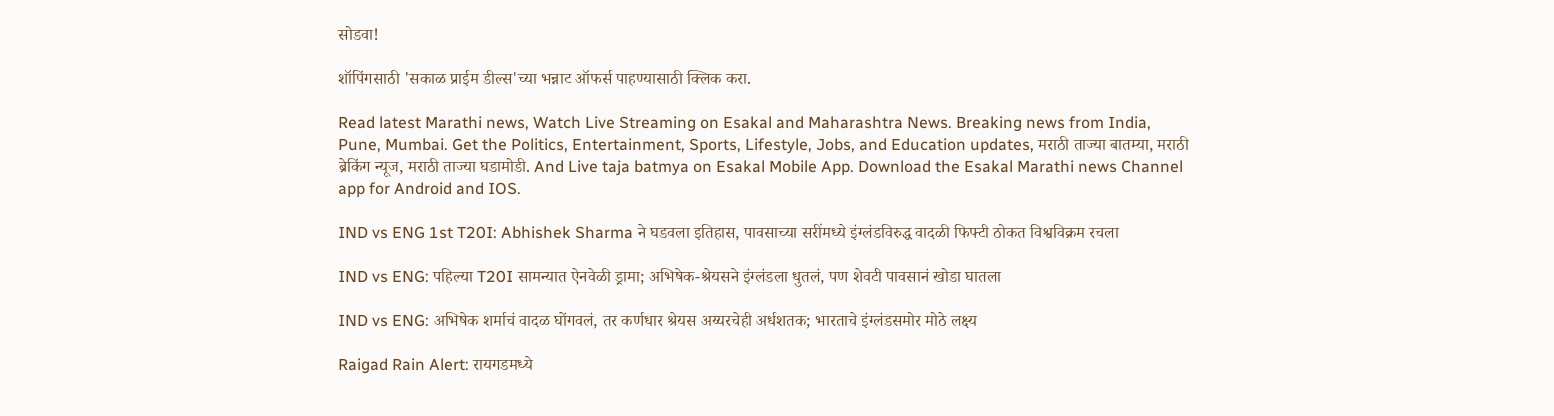सोडवा!

शॉपिंगसाठी 'सकाळ प्राईम डील्स'च्या भन्नाट ऑफर्स पाहण्यासाठी क्लिक करा.

Read latest Marathi news, Watch Live Streaming on Esakal and Maharashtra News. Breaking news from India, Pune, Mumbai. Get the Politics, Entertainment, Sports, Lifestyle, Jobs, and Education updates, मराठी ताज्या बातम्या, मराठी ब्रेकिंग न्यूज, मराठी ताज्या घडामोडी. And Live taja batmya on Esakal Mobile App. Download the Esakal Marathi news Channel app for Android and IOS.

IND vs ENG 1st T20I: Abhishek Sharma ने घडवला इतिहास, पावसाच्या सरींमध्ये इंग्लंडविरुद्ध वादळी फिफ्टी ठोकत विश्वविक्रम रचला

IND vs ENG: पहिल्या T20I सामन्यात ऐनवेळी ड्रामा; अभिषेक-श्रेयसने इंग्लंडला धुतलं, पण शेवटी पावसानं खोडा घातला

IND vs ENG: अभिषेक शर्माचं वादळ घोंगवलं, तर कर्णधार श्रेयस अय्यरचेही अर्धशतक; भारताचे इंग्लंडसमोर मोठे लक्ष्य

Raigad Rain Alert: रायगडमध्ये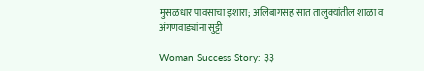मुसळधार पावसाचा इशारा; अलिबागसह सात तालुक्यांतील शाळा व अंगणवाड्यांना सुट्टी

Woman Success Story: ३३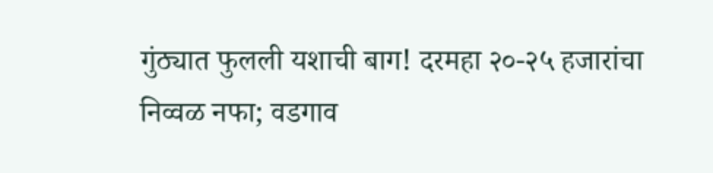गुंठ्यात फुलली यशाची बाग! दरमहा २०-२५ हजारांचा निव्वळ नफा; वडगाव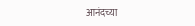आनंदच्या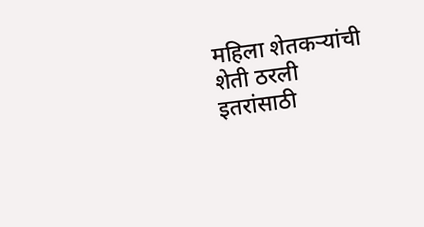महिला शेतकऱ्यांची शेती ठरली इतरांसाठी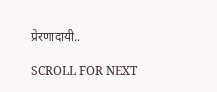प्रेरणादायी..

SCROLL FOR NEXT